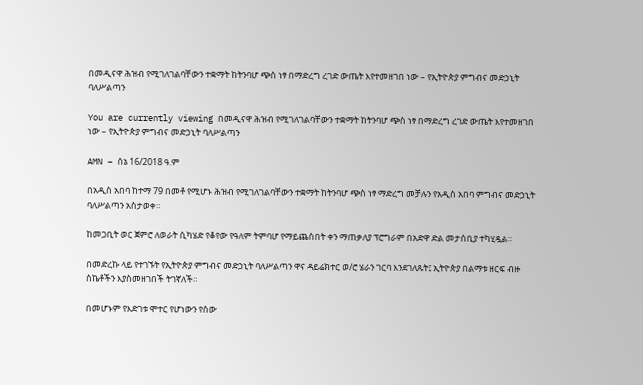በመዲናዋ ሕዝብ የሚገለገልባቸውን ተቋማት ከትንባሆ ጭስ ነፃ በማድረግ ረገድ ውጤት እየተመዘገበ ነው – የኢትዮጵያ ምግብና መድኃኒት ባለሥልጣን

You are currently viewing በመዲናዋ ሕዝብ የሚገለገልባቸውን ተቋማት ከትንባሆ ጭስ ነፃ በማድረግ ረገድ ውጤት እየተመዘገበ ነው – የኢትዮጵያ ምግብና መድኃኒት ባለሥልጣን

AMN – ሰኔ 16/2018 ዓ.ም

በአዲስ አበባ ከተማ 79 በመቶ የሚሆኑ ሕዝብ የሚገለገልባቸውን ተቋማት ከትንባሆ ጭስ ነፃ ማድረግ መቻሉን የአዲስ አበባ ምግብና መድኃኒት ባለሥልጣን አስታወቀ።

ከመጋቢት ወር ጀምሮ ለወራት ሲካሄድ የቆየው የዓለም ትምባሆ የማይጨስበት ቀን ማጠቃለያ ፕሮግራም በአድዋ ድል መታሰቢያ ተካሂዷል።

በመድረኩ ላይ የተገኙት የኢትዮጵያ ምግብና መድኃኒት ባለሥልጣን ዋና ዳይሬክተር ወ/ሮ ሄራን ገርባ እንደገለጹት፤ ኢትዮጵያ በልማቱ ዘርፍ ብዙ ስኬቶችን እያስመዘገበች ትገኛለች።

በመሆኑም የእድገቱ ሞተር የሆነውን የሰው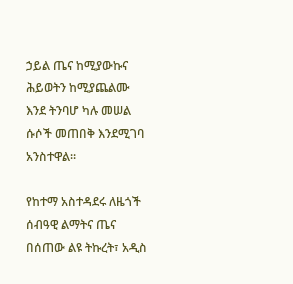ኃይል ጤና ከሚያውኩና ሕይወትን ከሚያጨልሙ እንደ ትንባሆ ካሉ መሠል ሱሶች መጠበቅ እንደሚገባ አንስተዋል።

የከተማ አስተዳደሩ ለዜጎች ሰብዓዊ ልማትና ጤና በሰጠው ልዩ ትኩረት፣ አዲስ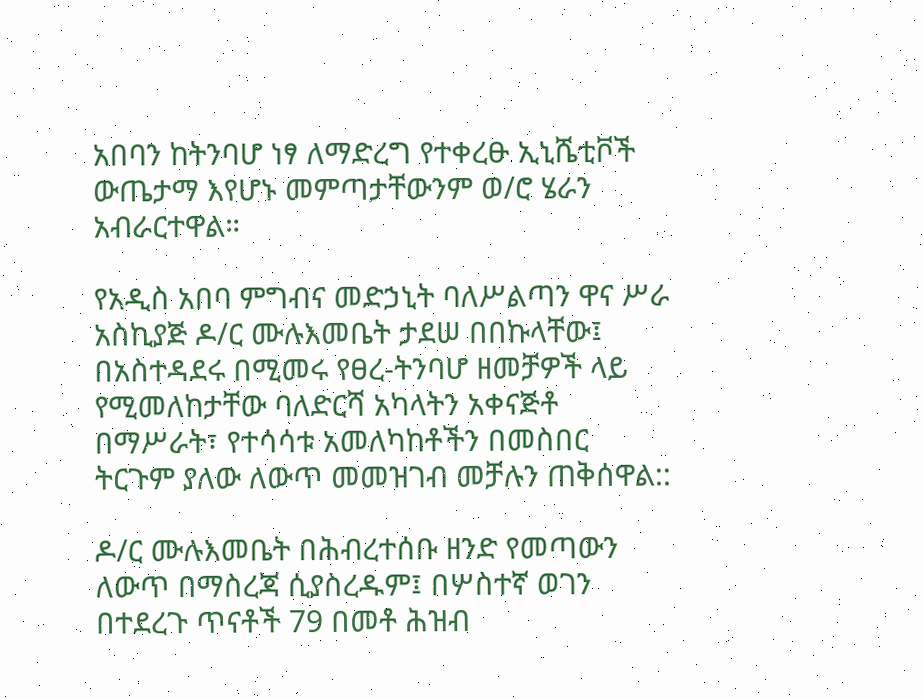አበባን ከትንባሆ ነፃ ለማድረግ የተቀረፁ ኢኒሼቲቮች ውጤታማ እየሆኑ መምጣታቸውንም ወ/ሮ ሄራን አብራርተዋል።

የአዲስ አበባ ምግብና መድኃኒት ባለሥልጣን ዋና ሥራ አስኪያጅ ዶ/ር ሙሉእመቤት ታደሠ በበኩላቸው፤ በአስተዳደሩ በሚመሩ የፀረ-ትንባሆ ዘመቻዎች ላይ የሚመለከታቸው ባለድርሻ አካላትን አቀናጅቶ በማሥራት፣ የተሳሳቱ አመለካከቶችን በመስበር ትርጉም ያለው ለውጥ መመዝገብ መቻሉን ጠቅሰዋል::

ዶ/ር ሙሉእመቤት በሕብረተሰቡ ዘንድ የመጣውን ለውጥ በማስረጃ ሲያስረዱም፤ በሦስተኛ ወገን በተደረጉ ጥናቶች 79 በመቶ ሕዝብ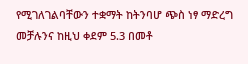የሚገለገልባቸውን ተቋማት ከትንባሆ ጭስ ነፃ ማድረግ መቻሉንና ከዚህ ቀደም 5.3 በመቶ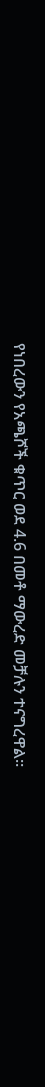የነበረውን የአጫሾች ቁጥር ወደ 4.6 በመቶ ማውረድ መቻሉን ተናግረዋል።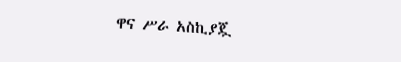ዋና ሥራ አስኪያጇ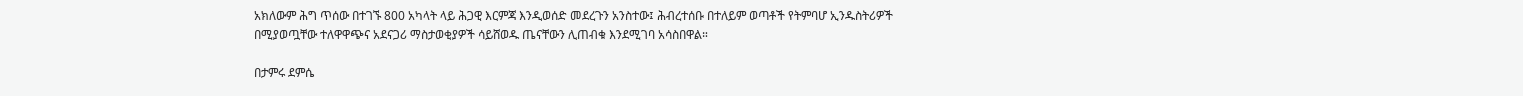አክለውም ሕግ ጥሰው በተገኙ 800 አካላት ላይ ሕጋዊ እርምጃ እንዲወሰድ መደረጉን አንስተው፤ ሕብረተሰቡ በተለይም ወጣቶች የትምባሆ ኢንዱስትሪዎች በሚያወጧቸው ተለዋዋጭና አደናጋሪ ማስታወቂያዎች ሳይሸወዱ ጤናቸውን ሊጠብቁ እንደሚገባ አሳስበዋል።

በታምሩ ደምሴ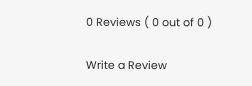0 Reviews ( 0 out of 0 )

Write a Review